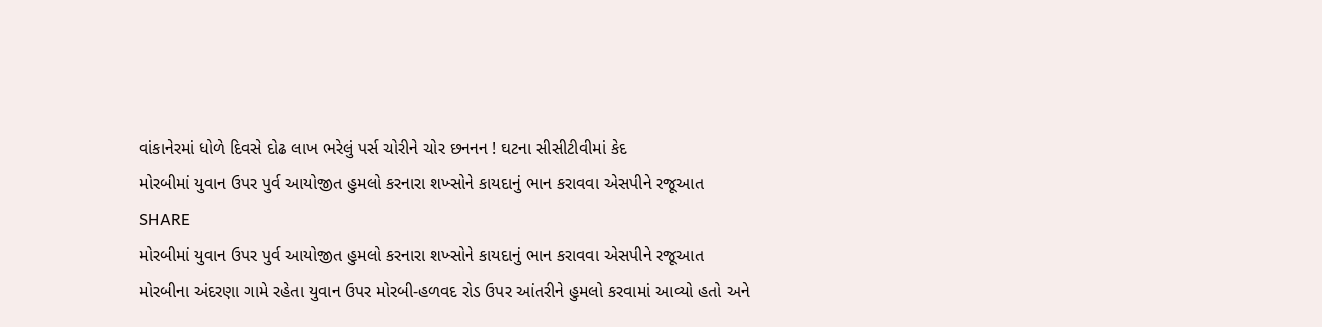વાંકાનેરમાં ધોળે દિવસે દોઢ લાખ ભરેલું પર્સ ચોરીને ચોર છનનન ! ઘટના સીસીટીવીમાં કેદ
મોરબીમાં યુવાન ઉપર પુર્વ આયોજીત હુમલો કરનારા શખ્સોને કાયદાનું ભાન કરાવવા એસપીને રજૂઆત
SHARE
મોરબીમાં યુવાન ઉપર પુર્વ આયોજીત હુમલો કરનારા શખ્સોને કાયદાનું ભાન કરાવવા એસપીને રજૂઆત
મોરબીના અંદરણા ગામે રહેતા યુવાન ઉપર મોરબી-હળવદ રોડ ઉપર આંતરીને હુમલો કરવામાં આવ્યો હતો અને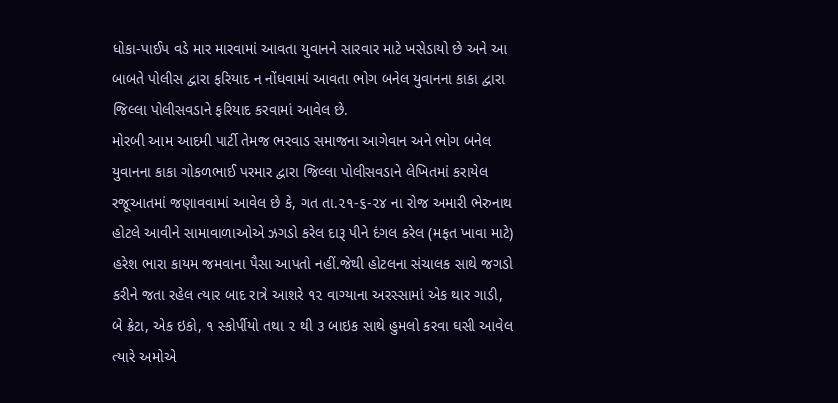ધોકા-પાઈપ વડે માર મારવામાં આવતા યુવાનને સારવાર માટે ખસેડાયો છે અને આ બાબતે પોલીસ દ્વારા ફરિયાદ ન નોંધવામાં આવતા ભોગ બનેલ યુવાનના કાકા દ્વારા જિલ્લા પોલીસવડાને ફરિયાદ કરવામાં આવેલ છે.
મોરબી આમ આદમી પાર્ટી તેમજ ભરવાડ સમાજના આગેવાન અને ભોગ બનેલ યુવાનના કાકા ગોકળભાઈ પરમાર દ્વારા જિલ્લા પોલીસવડાને લેખિતમાં કરાયેલ રજૂઆતમાં જણાવવામાં આવેલ છે કે, ગત તા.૨૧-૬-૨૪ ના રોજ અમારી ભેરુનાથ હોટલે આવીને સામાવાળાઓએ ઝગડો કરેલ દારૂ પીને દંગલ કરેલ (મફત ખાવા માટે) હરેશ ભારા કાયમ જમવાના પૈસા આપતો નહીં.જેથી હોટલના સંચાલક સાથે જગડો કરીને જતા રહેલ ત્યાર બાદ રાત્રે આશરે ૧૨ વાગ્યાના અરસ્સામાં એક થાર ગાડી, બે ક્રેટા, એક ઇકો, ૧ સ્કોર્પીયો તથા ૨ થી ૩ બાઇક સાથે હુમલો કરવા ઘસી આવેલ ત્યારે અમોએ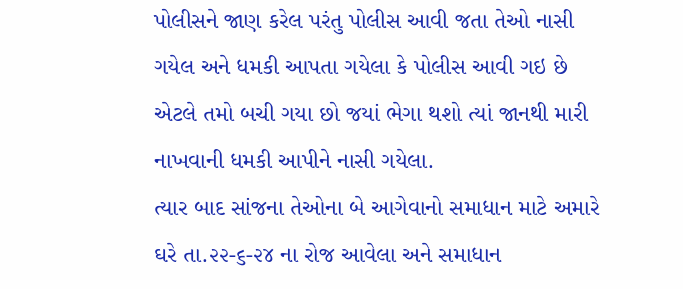પોલીસને જાણ કરેલ પરંતુ પોલીસ આવી જતા તેઓ નાસી ગયેલ અને ધમકી આપતા ગયેલા કે પોલીસ આવી ગઇ છે એટલે તમો બચી ગયા છો જયાં ભેગા થશો ત્યાં જાનથી મારી નાખવાની ધમકી આપીને નાસી ગયેલા.
ત્યાર બાદ સાંજના તેઓના બે આગેવાનો સમાધાન માટે અમારે ઘરે તા.૨૨-૬-૨૪ ના રોજ આવેલા અને સમાધાન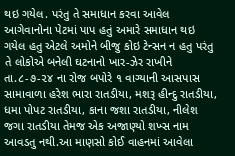થઇ ગયેલ. પરંતુ તે સમાધાન કરવા આવેલ આગેવાનોના પેટમાં પાપ હતું અમારે સમાધાન થઇ ગયેલ હતુ એટલે અમોને બીજુ કોઇ ટેન્સન ન હતુ પરંતુ તે લોકોએ બનેલી ઘટનાનો ખાર-ઝેર રાખીને તા.૮-૭-૨૪ ના રોજ બપોરે ૧ વાગ્યાની આસપાસ સામાવાળા હરેશ ભારા રાતડીયા, મશરૂ હીન્દુ રાતડીયા, ધમા પોપટ રાતડીયા, કાના જશા રાતડીયા, નીલેશ જગા રાતડીયા તેમજ એક અજાણ્યો શખ્સ નામ આવડતુ નથી.આ માણસો કોઈ વાહનમાં આવેલા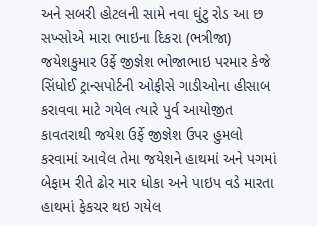અને સબરી હોટલની સામે નવા ઘુંટુ રોડ આ છ સખ્સોએ મારા ભાઇના દિકરા (ભત્રીજા) જયેશકુમાર ઉર્ફે જીજ્ઞેશ ભોજાભાઇ પરમાર કેજે સિંધોઈ ટ્રાન્સપોર્ટની ઓફીસે ગાડીઓના હીસાબ કરાવવા માટે ગયેલ ત્યારે પુર્વ આયોજીત કાવતરાથી જયેશ ઉર્ફે જીજ્ઞેશ ઉપર હુમલો કરવામાં આવેલ તેમા જયેશને હાથમાં અને પગમાં બેફામ રીતે ઢોર માર ધોકા અને પાઇપ વડે મારતા હાથમાં ફેકચર થઇ ગયેલ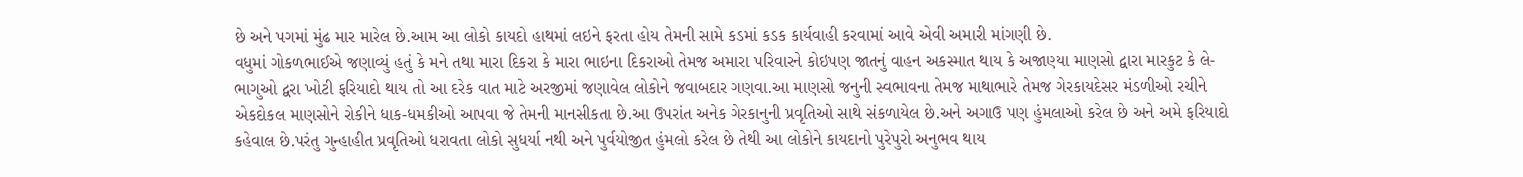છે અને પગમાં મુંઢ માર મારેલ છે.આમ આ લોકો કાયદો હાથમાં લઇને ફરતા હોય તેમની સામે કડમાં કડક કાર્યવાહી કરવામાં આવે એવી અમારી માંગણી છે.
વધુમાં ગોકળભાઈએ જણાવ્યું હતું કે મને તથા મારા દિકરા કે મારા ભાઇના દિકરાઓ તેમજ અમારા પરિવારને કોઇપણ જાતનું વાહન અકસ્માત થાય કે અજાણ્યા માણસો દ્વારા મારકુટ કે લે-ભાગુઓ દ્વરા ખોટી ફરિયાદો થાય તો આ દરેક વાત માટે અરજીમાં જણાવેલ લોકોને જવાબદાર ગણવા.આ માણસો જનુની સ્વભાવના તેમજ માથાભારે તેમજ ગેરકાયદેસર મંડળીઓ રચીને એકદોકલ માણસોને રોકીને ધાક-ધમકીઓ આપવા જે તેમની માનસીકતા છે.આ ઉપરાંત અનેક ગેરકાનુની પ્રવૃતિઓ સાથે સંકળાયેલ છે.અને અગાઉ પણ હુંમલાઓ કરેલ છે અને અમે ફરિયાદો કહેવાલ છે.પરંતુ ગુન્હાહીત પ્રવૃતિઓ ધરાવતા લોકો સુધર્યા નથી અને પુર્વયોજીત હુંમલો કરેલ છે તેથી આ લોકોને કાયદાનો પુરેપુરો અનુભવ થાય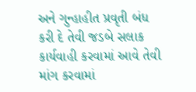અને ગુન્હાહીત પ્રવૃતી બંધ કરી દે તેવી જડબે સલાક કાર્યવાહી કરવામાં આવે તેવી માંગ કરવામાં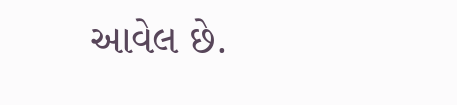આવેલ છે.